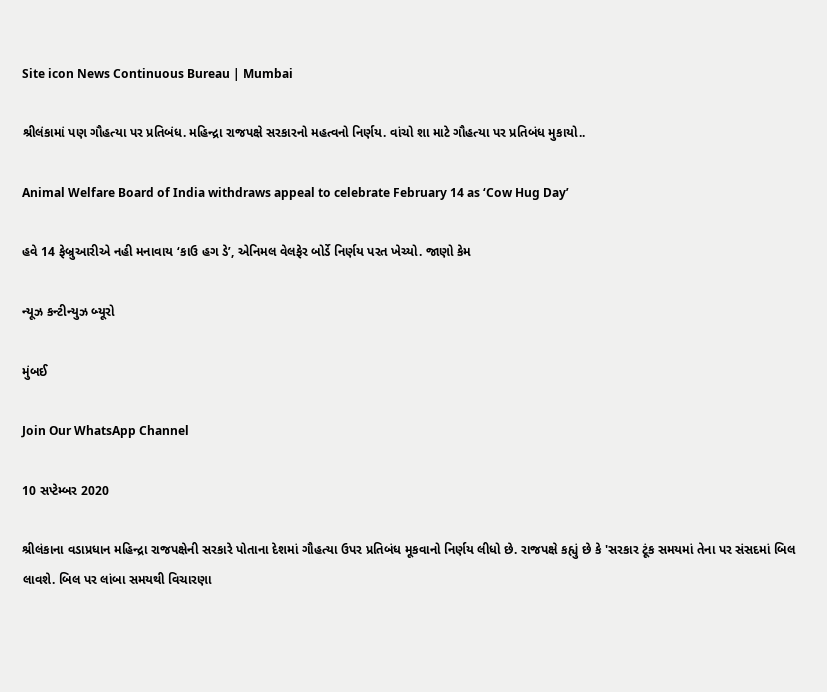Site icon News Continuous Bureau | Mumbai

શ્રીલંકામાં પણ ગૌહત્યા પર પ્રતિબંધ. મહિન્દ્રા રાજપક્ષે સરકારનો મહત્વનો નિર્ણય. વાંચો શા માટે ગૌહત્યા પર પ્રતિબંધ મુકાયો..

Animal Welfare Board of India withdraws appeal to celebrate February 14 as ‘Cow Hug Day’

હવે 14 ફેબ્રુઆરીએ નહી મનાવાય ‘કાઉ હગ ડે’, એનિમલ વેલફેર બોર્ડે નિર્ણય પરત ખેચ્યો. જાણો કેમ

ન્યૂઝ કન્ટીન્યુઝ બ્યૂરો

મુંબઈ

Join Our WhatsApp Channel

10 સપ્ટેમ્બર 2020

શ્રીલંકાના વડાપ્રધાન મહિન્દ્રા રાજપક્ષેની સરકારે પોતાના દેશમાં ગૌહત્યા ઉપર પ્રતિબંધ મૂકવાનો નિર્ણય લીધો છે. રાજપક્ષે કહ્યું છે કે 'સરકાર ટૂંક સમયમાં તેના પર સંસદમાં બિલ લાવશે. બિલ પર લાંબા સમયથી વિચારણા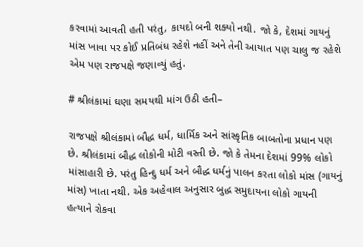કરવામાં આવતી હતી પરંતુ, કાયદો બની શક્યો નથી. જો કે, દેશમાં ગાયનું માંસ ખાવા પર કોઈ પ્રતિબંધ રહેશે નહીં અને તેની આયાત પણ ચાલુ જ રહેશે એમ પણ રાજપક્ષે જણાવ્યું હતું.

# શ્રીલંકામાં ઘણા સમયથી માંગ ઉઠી હતી–

રાજપક્ષે શ્રીલંકામાં બૌદ્ધ ધર્મ, ધાર્મિક અને સાંસ્કૃતિક બાબતોના પ્રધાન પણ છે. શ્રીલંકામાં બૌદ્ધ લોકોની મોટી વસ્તી છે. જો કે તેમના દેશમાં 99% લોકો માંસાહારી છે. પરંતુ હિન્દુ ધર્મ અને બૌદ્ધ ધર્મનું પાલન કરતા લોકો માંસ (ગાયનું માંસ) ખાતા નથી. એક અહેવાલ અનુસાર બુદ્ધ સમુદાયના લોકો ગાયની હત્યાને રોકવા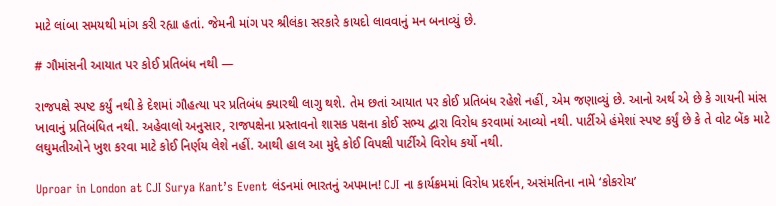માટે લાંબા સમયથી માંગ કરી રહ્યા હતાં. જેમની માંગ પર શ્રીલંકા સરકારે કાયદો લાવવાનું મન બનાવ્યું છે.

# ગૌમાંસની આયાત પર કોઈ પ્રતિબંધ નથી —

રાજપક્ષે સ્પષ્ટ કર્યું નથી કે દેશમાં ગૌહત્યા પર પ્રતિબંધ ક્યારથી લાગુ થશે. તેમ છતાં આયાત પર કોઈ પ્રતિબંધ રહેશે નહીં, એમ જણાવ્યું છે. આનો અર્થ એ છે કે ગાયની માંસ ખાવાનું પ્રતિબંધિત નથી. અહેવાલો અનુસાર, રાજપક્ષેના પ્રસ્તાવનો શાસક પક્ષના કોઈ સભ્ય દ્વારા વિરોધ કરવામાં આવ્યો નથી. પાર્ટીએ હંમેશાં સ્પષ્ટ કર્યું છે કે તે વોટ બેંક માટે લઘુમતીઓને ખુશ કરવા માટે કોઈ નિર્ણય લેશે નહીં. આથી હાલ આ મુદ્દે કોઈ વિપક્ષી પાર્ટીએ વિરોધ કર્યો નથી.

Uproar in London at CJI Surya Kant’s Event લંડનમાં ભારતનું અપમાન! CJI ના કાર્યક્રમમાં વિરોધ પ્રદર્શન, અસંમતિના નામે ‘કોકરોચ’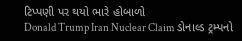ટિપ્પણી પર થયો ભારે હોબાળો
Donald Trump Iran Nuclear Claim ડોનાલ્ડ ટ્રમ્પનો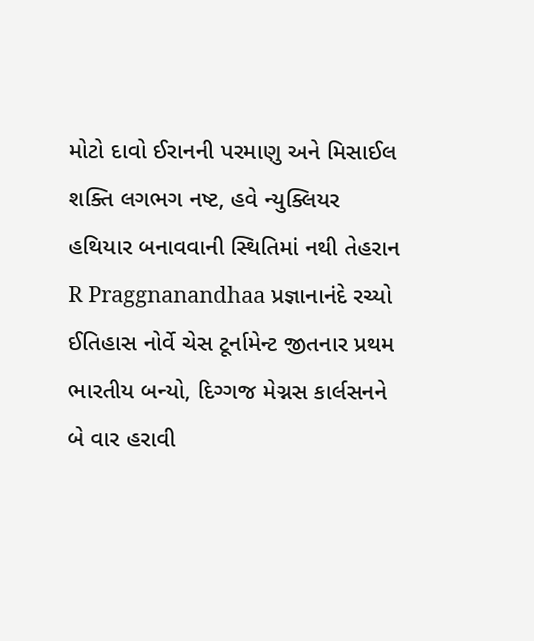મોટો દાવો ઈરાનની પરમાણુ અને મિસાઈલ શક્તિ લગભગ નષ્ટ, હવે ન્યુક્લિયર હથિયાર બનાવવાની સ્થિતિમાં નથી તેહરાન
R Praggnanandhaa પ્રજ્ઞાનાનંદે રચ્યો ઈતિહાસ નોર્વે ચેસ ટૂર્નામેન્ટ જીતનાર પ્રથમ ભારતીય બન્યો, દિગ્ગજ મેગ્નસ કાર્લસનને બે વાર હરાવી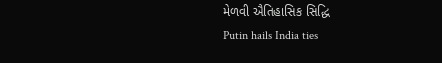મેળવી ઐતિહાસિક સિદ્ધિ
Putin hails India ties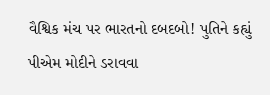વૈશ્વિક મંચ પર ભારતનો દબદબો! પુતિને કહ્યું પીએમ મોદીને ડરાવવા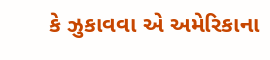કે ઝુકાવવા એ અમેરિકાના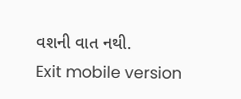વશની વાત નથી.
Exit mobile version